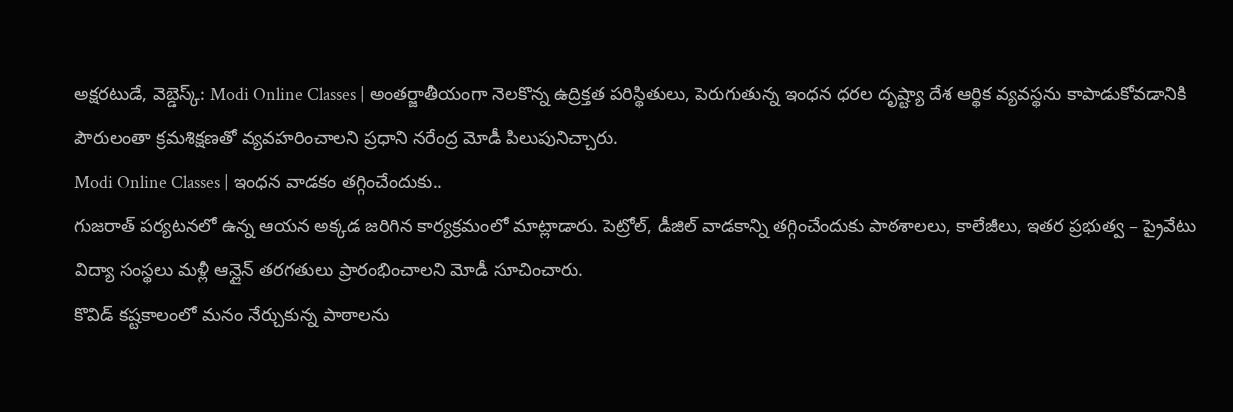అక్షరటుడే, వెబ్డెస్క్: Modi Online Classes | అంతర్జాతీయంగా నెలకొన్న ఉద్రిక్తత పరిస్థితులు, పెరుగుతున్న ఇంధన ధరల దృష్ట్యా దేశ ఆర్థిక వ్యవస్థను కాపాడుకోవడానికి పౌరులంతా క్రమశిక్షణతో వ్యవహరించాలని ప్రధాని నరేంద్ర మోడీ పిలుపునిచ్చారు.
Modi Online Classes | ఇంధన వాడకం తగ్గించేందుకు..
గుజరాత్ పర్యటనలో ఉన్న ఆయన అక్కడ జరిగిన కార్యక్రమంలో మాట్లాడారు. పెట్రోల్, డీజిల్ వాడకాన్ని తగ్గించేందుకు పాఠశాలలు, కాలేజీలు, ఇతర ప్రభుత్వ – ప్రైవేటు విద్యా సంస్థలు మళ్లీ ఆన్లైన్ తరగతులు ప్రారంభించాలని మోడీ సూచించారు.
కొవిడ్ కష్టకాలంలో మనం నేర్చుకున్న పాఠాలను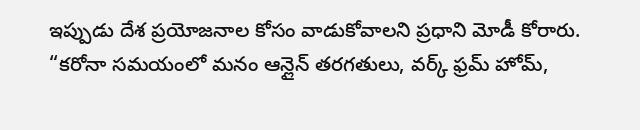ఇప్పుడు దేశ ప్రయోజనాల కోసం వాడుకోవాలని ప్రధాని మోడీ కోరారు. “కరోనా సమయంలో మనం ఆన్లైన్ తరగతులు, వర్క్ ఫ్రమ్ హోమ్,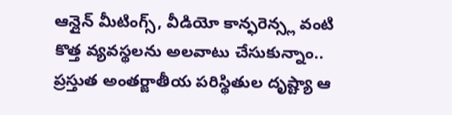ఆన్లైన్ మీటింగ్స్, వీడియో కాన్ఫరెన్స్ల వంటి కొత్త వ్యవస్థలను అలవాటు చేసుకున్నాం.. ప్రస్తుత అంతర్జాతీయ పరిస్థితుల దృష్ట్యా ఆ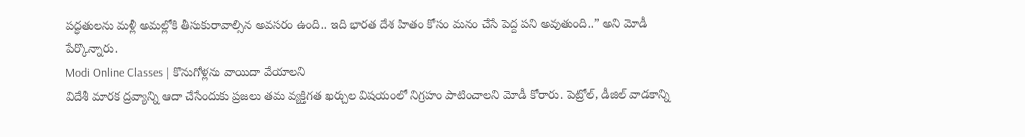పద్ధతులను మళ్లీ అమల్లోకి తీసుకురావాల్సిన అవసరం ఉంది.. ఇది భారత దేశ హితం కోసం మనం చేసే పెద్ద పని అవుతుంది..” అని మోడీ పేర్కొన్నారు.
Modi Online Classes | కొనుగోళ్లను వాయిదా వేయాలని
విదేశీ మారక ద్రవ్యాన్ని ఆదా చేసేందుకు ప్రజలు తమ వ్యక్తిగత ఖర్చుల విషయంలో నిగ్రహం పాటించాలని మోడీ కోరారు. పెట్రోల్, డీజిల్ వాడకాన్ని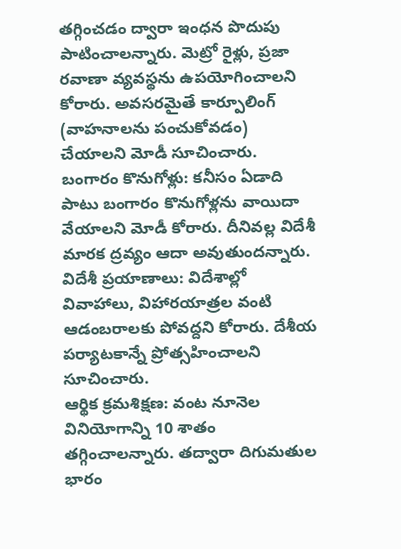తగ్గించడం ద్వారా ఇంధన పొదుపు పాటించాలన్నారు. మెట్రో రైళ్లు, ప్రజా రవాణా వ్యవస్థను ఉపయోగించాలని కోరారు. అవసరమైతే కార్పూలింగ్ (వాహనాలను పంచుకోవడం) చేయాలని మోడీ సూచించారు.
బంగారం కొనుగోళ్లు: కనీసం ఏడాది పాటు బంగారం కొనుగోళ్లను వాయిదా వేయాలని మోడీ కోరారు. దీనివల్ల విదేశీ మారక ద్రవ్యం ఆదా అవుతుందన్నారు.
విదేశీ ప్రయాణాలు: విదేశాల్లో వివాహాలు, విహారయాత్రల వంటి ఆడంబరాలకు పోవద్దని కోరారు. దేశీయ పర్యాటకాన్నే ప్రోత్సహించాలని సూచించారు.
ఆర్థిక క్రమశిక్షణ: వంట నూనెల వినియోగాన్ని 10 శాతం తగ్గించాలన్నారు. తద్వారా దిగుమతుల భారం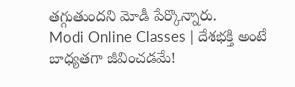తగ్గుతుందని మోడీ పేర్కొన్నారు.
Modi Online Classes | దేశభక్తి అంటే బాధ్యతగా జీవించడమే!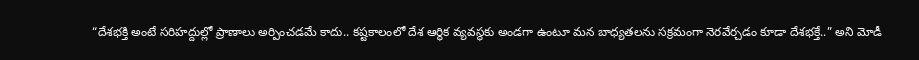“దేశభక్తి అంటే సరిహద్దుల్లో ప్రాణాలు అర్పించడమే కాదు.. కష్టకాలంలో దేశ ఆర్థిక వ్యవస్థకు అండగా ఉంటూ మన బాధ్యతలను సక్రమంగా నెరవేర్చడం కూడా దేశభక్తే..” అని మోడీ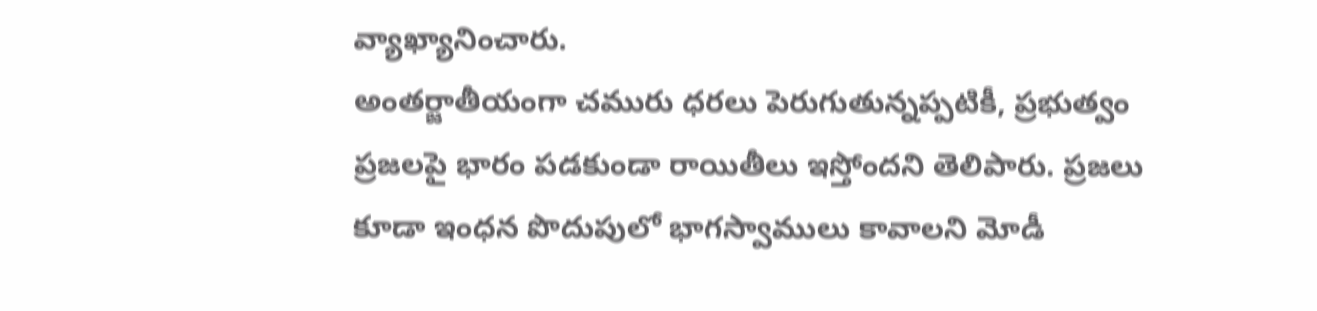వ్యాఖ్యానించారు.
అంతర్జాతీయంగా చమురు ధరలు పెరుగుతున్నప్పటికీ, ప్రభుత్వం ప్రజలపై భారం పడకుండా రాయితీలు ఇస్తోందని తెలిపారు. ప్రజలు కూడా ఇంధన పొదుపులో భాగస్వాములు కావాలని మోడీ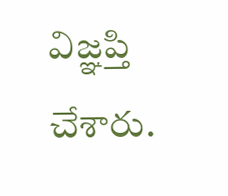విజ్ఞప్తి చేశారు.